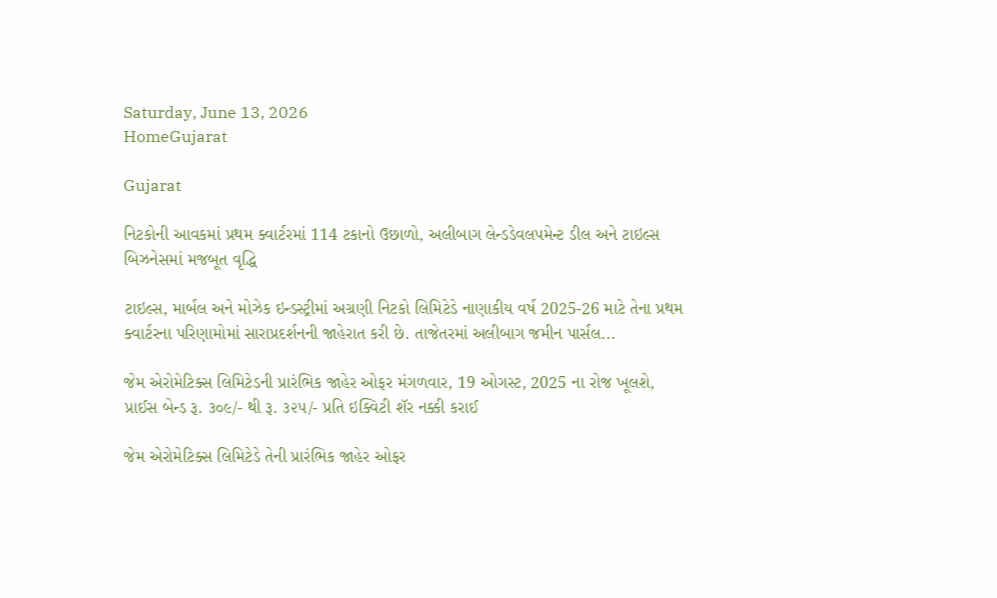Saturday, June 13, 2026
HomeGujarat

Gujarat

નિટકોની આવકમાં પ્રથમ ક્વાર્ટરમાં 114 ટકાનો ઉછાળો, અલીબાગ લેન્ડડેવલપમેન્ટ ડીલ અને ટાઇલ્સ બિઝનેસમાં મજબૂત વૃદ્ધિ

ટાઇલ્સ, માર્બલ અને મોઝેક ઇન્ડસ્ટ્રીમાં અગ્રણી નિટકો લિમિટેડે નાણાકીય વર્ષ 2025-26 માટે તેના પ્રથમ ક્વાર્ટરના પરિણામોમાં સારાપ્રદર્શનની જાહેરાત કરી છે. તાજેતરમાં અલીબાગ જમીન પાર્સલ...

જેમ એરોમેટિક્સ લિમિટેડની પ્રારંભિક જાહેર ઓફર મંગળવાર, 19 ઓગસ્ટ, 2025 ના રોજ ખૂલશે, પ્રાઈસ બેન્ડ રૂ. ૩૦૯/- થી રૂ. ૩૨૫/- પ્રતિ ઇક્વિટી શૅર નક્કી કરાઈ

જેમ એરોમેટિક્સ લિમિટેડે તેની પ્રારંભિક જાહેર ઓફર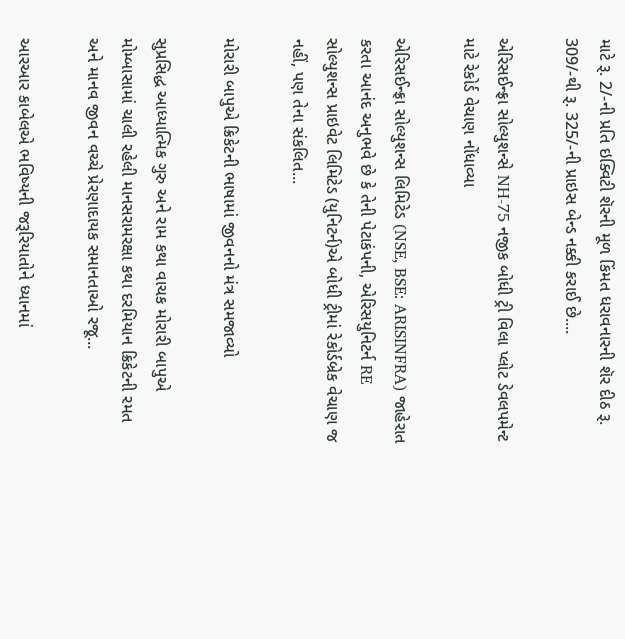માટે રૂ. 2/-ની પ્રતિ ઇક્વિટી શૅરની મૂળ કિંમત ધરાવનારની શૅર દીઠ રૂ. 309/-થી રૂ. 325/-ની પ્રાઇસ બેન્ડ નક્કી કરાઈ છે....

એરિસઈન્ફ્રા સોલ્યુશન્સે NH-75 નજીક બોધી ટ્રી વિલા પ્લોટ ડેવલપમેન્ટ માટે રેકોર્ડ વેચાણ નોંધાવ્યા

એરિસઈન્ફ્રા સોલ્યુશન્સ લિમિટેડ (NSE, BSE: ARISINFRA) જાહેરાત કરતા આનંદ અનુભવે છે કે તેની પેટાકંપની, એરિસયુનિટર્ન RE સોલ્યુશન્સ પ્રાઇવેટ લિમિટેડ (યુનિટર્ન)એ બોધી ટ્રીમાં રેકોર્ડબ્રેક વેચાણ જ નહીં, પણ તેના સંકલિત...

મોરારી બાપુએ ક્રિકેટની ભાષામાં જીવનનો મંત્ર સમજાવ્યો

સુપ્રસિદ્ધ આધ્યાત્મિક ગુરુ અને રામ કથા વાચક મોરારી બાપુએ મોમ્બાસામાં ચાલી રહેલી માનસરામરક્ષા કથા દરમિયાન ક્રિકેટની રમત અને માનવ જીવન વચ્ચે પ્રેરણાદાયક સમાનતાઓ રજૂ...

આરઆર કાબેલએ ભવિષ્યની જરૂરિયાતોને ધ્યાનમાં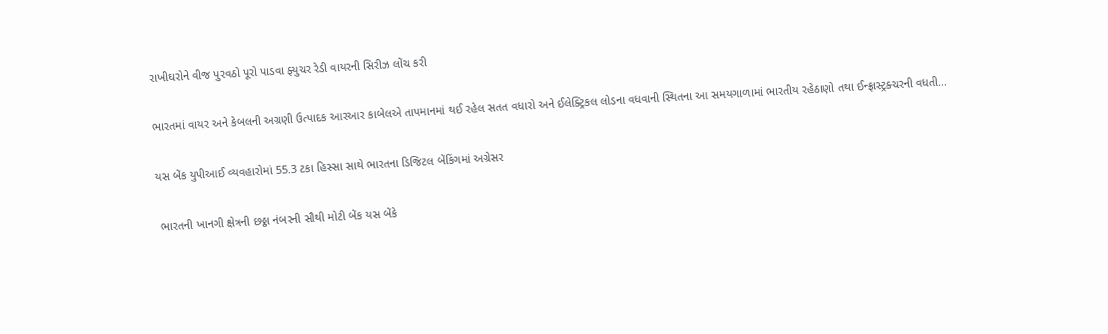રાખીઘરોને વીજ પુરવઠો પૂરો પાડવા ફ્યુચર રેડી વાયરની સિરીઝ લોંચ કરી

ભારતમાં વાયર અને કેબલની અગ્રણી ઉત્પાદક આરઆર કાબેલએ તાપમાનમાં થઈ રહેલ સતત વધારો અને ઈલેક્ટ્રિકલ લોડના વધવાની સ્થિતના આ સમયગાળામાં ભારતીય રહેઠાણો તથા ઈન્ફ્રાસ્ટ્રક્ચરની વધતી...

યસ બેંક યુપીઆઈ વ્યવહારોમાં 55.3 ટકા હિસ્સા સાથે ભારતના ડિજિટલ બેંકિંગમાં અગ્રેસર

 ભારતની ખાનગી ક્ષેત્રની છઠ્ઠા નંબરની સૌથી મોટી બેંક યસ બેંકે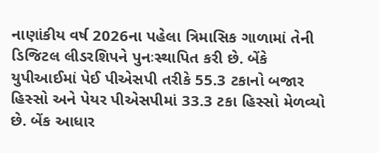નાણાંકીય વર્ષ 2026ના પહેલા ત્રિમાસિક ગાળામાં તેની ડિજિટલ લીડરશિપને પુનઃસ્થાપિત કરી છે. બેંકે યુપીઆઈમાં પેઈ પીએસપી તરીકે 55.3 ટકાનો બજાર હિસ્સો અને પેયર પીએસપીમાં 33.3 ટકા હિસ્સો મેળવ્યો છે. બેંક આધાર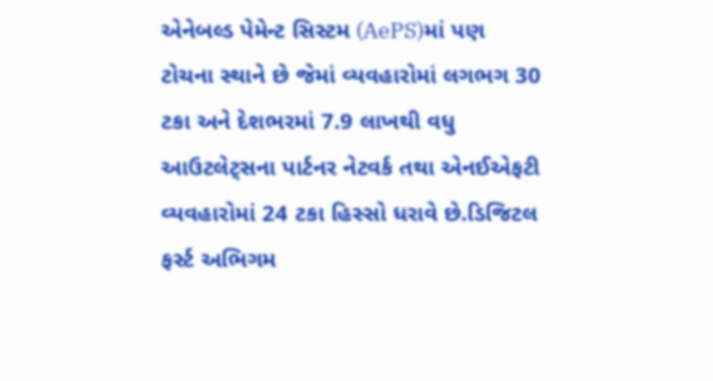એનેબલ્ડ પેમેન્ટ સિસ્ટમ (AePS)માં પણ ટોચના સ્થાને છે જેમાં વ્યવહારોમાં લગભગ 30 ટકા અને દેશભરમાં 7.9 લાખથી વધુ આઉટલેટ્સના પાર્ટનર નેટવર્ક તથા એનઈએફટી વ્યવહારોમાં 24 ટકા હિસ્સો ધરાવે છે.ડિજિટલ ફર્સ્ટ અભિગમ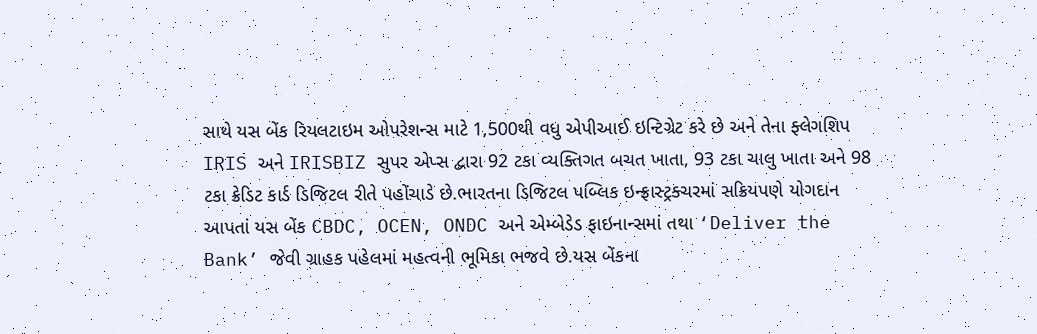સાથે યસ બેંક રિયલટાઇમ ઓપરેશન્સ માટે 1,500થી વધુ એપીઆઈ ઇન્ટિગ્રેટ કરે છે અને તેના ફ્લેગશિપ IRIS અને IRISBIZ સુપર એપ્સ દ્વારા 92 ટકા વ્યક્તિગત બચત ખાતા, 93 ટકા ચાલુ ખાતા અને 98 ટકા ક્રેડિટ કાર્ડ ડિજિટલ રીતે પહોંચાડે છે.ભારતના ડિજિટલ પબ્લિક ઇન્ફ્રાસ્ટ્રક્ચરમાં સક્રિયપણે યોગદાન આપતાં યસ બેંક CBDC, OCEN, ONDC અને એમ્બેડેડ ફાઇનાન્સમાં તથા ‘Deliver the Bank’ જેવી ગ્રાહક પહેલમાં મહત્વની ભૂમિકા ભજવે છે.યસ બેંકના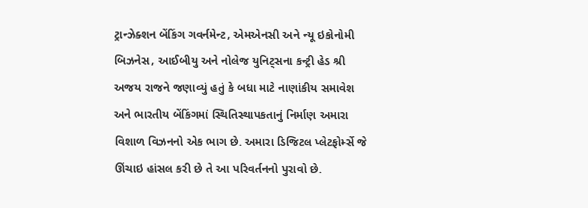ટ્રાન્ઝેક્શન બેંકિંગ ગવર્નમેન્ટ, એમએનસી અને ન્યૂ ઇકોનોમી બિઝનેસ, આઈબીયુ અને નોલેજ યુનિટ્સના કન્ટ્રી હેડ શ્રી અજય રાજને જણાવ્યું હતું કે બધા માટે નાણાંકીય સમાવેશ અને ભારતીય બેંકિંગમાં સ્થિતિસ્થાપકતાનું નિર્માણ અમારા વિશાળ વિઝનનો એક ભાગ છે. અમારા ડિજિટલ પ્લેટફોર્મ્સે જે ઊંચાઇ હાંસલ કરી છે તે આ પરિવર્તનનો પુરાવો છે.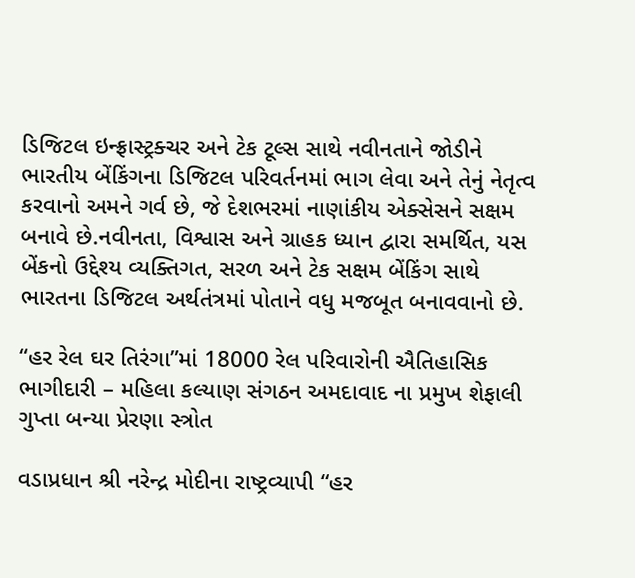ડિજિટલ ઇન્ફ્રાસ્ટ્રક્ચર અને ટેક ટૂલ્સ સાથે નવીનતાને જોડીને ભારતીય બેંકિંગના ડિજિટલ પરિવર્તનમાં ભાગ લેવા અને તેનું નેતૃત્વ કરવાનો અમને ગર્વ છે, જે દેશભરમાં નાણાંકીય એક્સેસને સક્ષમ બનાવે છે.નવીનતા, વિશ્વાસ અને ગ્રાહક ધ્યાન દ્વારા સમર્થિત, યસ બેંકનો ઉદ્દેશ્ય વ્યક્તિગત, સરળ અને ટેક સક્ષમ બેંકિંગ સાથે ભારતના ડિજિટલ અર્થતંત્રમાં પોતાને વધુ મજબૂત બનાવવાનો છે.

“હર રેલ ઘર તિરંગા”માં 18000 રેલ પરિવારોની ઐતિહાસિક ભાગીદારી – મહિલા કલ્યાણ સંગઠન અમદાવાદ ના પ્રમુખ શેફાલી ગુપ્તા બન્યા પ્રેરણા સ્ત્રોત

વડાપ્રધાન શ્રી નરેન્દ્ર મોદીના રાષ્ટ્રવ્યાપી “હર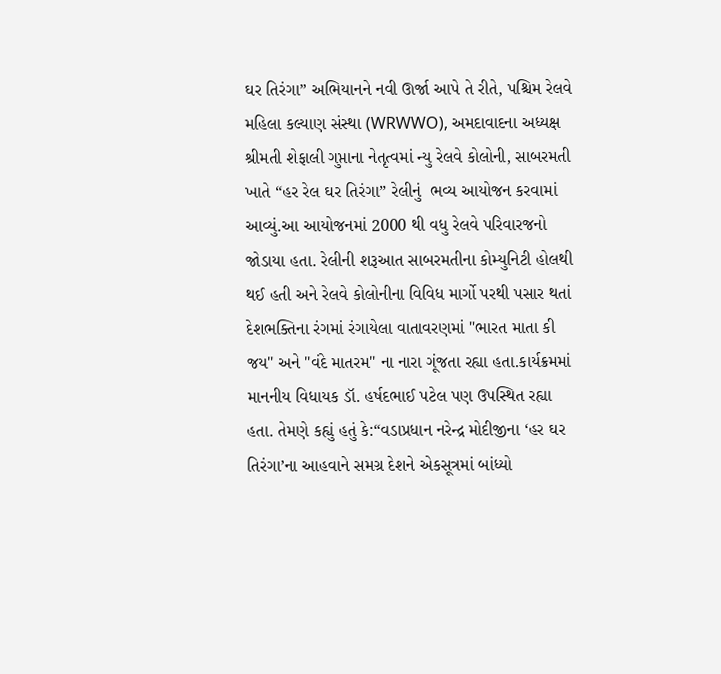ઘર તિરંગા” અભિયાનને નવી ઊર્જા આપે તે રીતે, પશ્ચિમ રેલવે મહિલા કલ્યાણ સંસ્થા (WRWWO), અમદાવાદના અધ્યક્ષ શ્રીમતી શેફાલી ગુપ્તાના નેતૃત્વમાં ન્યુ રેલવે કોલોની, સાબરમતી ખાતે “હર રેલ ઘર તિરંગા” રેલીનું  ભવ્ય આયોજન કરવામાં આવ્યું.આ આયોજનમાં 2000 થી વધુ રેલવે પરિવારજનો જોડાયા હતા. રેલીની શરૂઆત સાબરમતીના કોમ્યુનિટી હોલથી થઈ હતી અને રેલવે કોલોનીના વિવિધ માર્ગો પરથી પસાર થતાં દેશભક્તિના રંગમાં રંગાયેલા વાતાવરણમાં "ભારત માતા કી જય" અને "વંદે માતરમ" ના નારા ગૂંજતા રહ્યા હતા.કાર્યક્રમમાં માનનીય વિધાયક ડૉ. હર્ષદભાઈ પટેલ પણ ઉપસ્થિત રહ્યા હતા. તેમણે કહ્યું હતું કે:“વડાપ્રધાન નરેન્દ્ર મોદીજીના ‘હર ઘર તિરંગા’ના આહવાને સમગ્ર દેશને એકસૂત્રમાં બાંધ્યો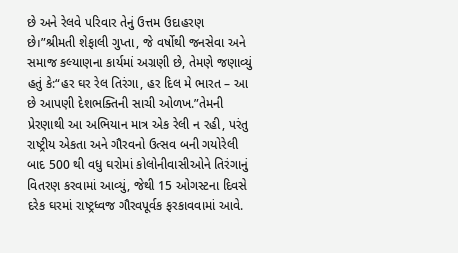છે અને રેલવે પરિવાર તેનું ઉત્તમ ઉદાહરણ છે।”શ્રીમતી શેફાલી ગુપ્તા, જે વર્ષોથી જનસેવા અને સમાજ કલ્યાણના કાર્યમાં અગ્રણી છે, તેમણે જણાવ્યું હતું કે:“હર ઘર રેલ તિરંગા, હર દિલ મે ભારત – આ છે આપણી દેશભક્તિની સાચી ઓળખ.”તેમની પ્રેરણાથી આ અભિયાન માત્ર એક રેલી ન રહી, પરંતુ રાષ્ટ્રીય એકતા અને ગૌરવનો ઉત્સવ બની ગયોરેલી બાદ 500 થી વધુ ઘરોમાં કોલોનીવાસીઓને તિરંગાનું વિતરણ કરવામાં આવ્યું, જેથી 15 ઓગસ્ટના દિવસે દરેક ઘરમાં રાષ્ટ્રધ્વજ ગૌરવપૂર્વક ફરકાવવામાં આવે.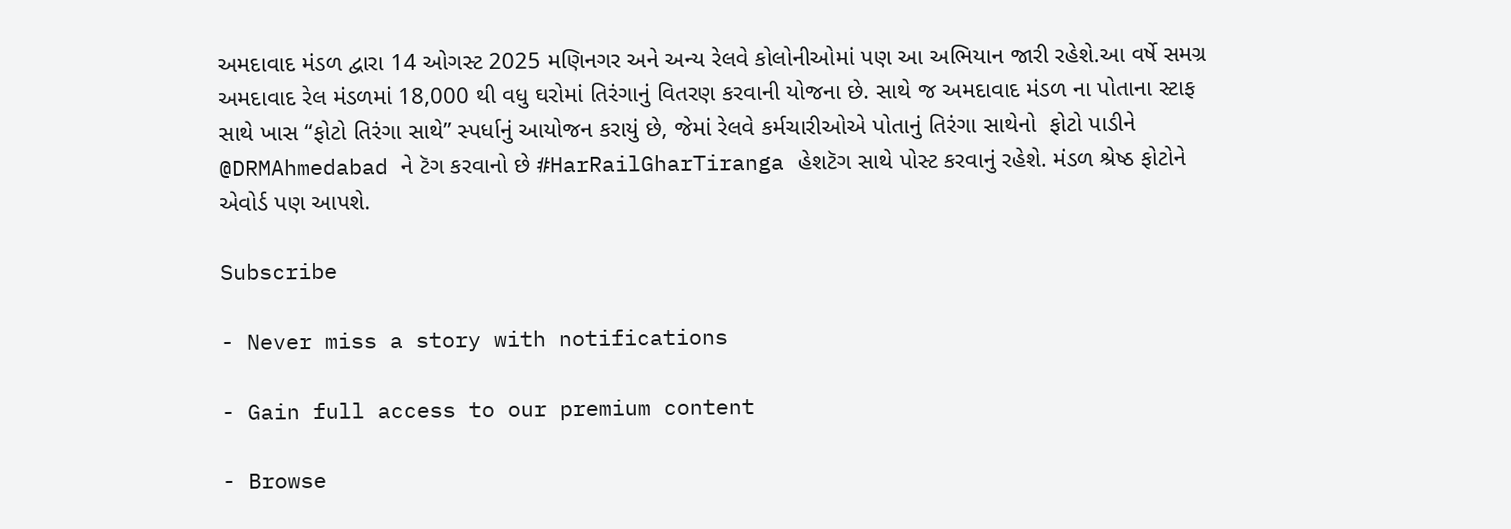અમદાવાદ મંડળ દ્વારા 14 ઓગસ્ટ 2025 મણિનગર અને અન્ય રેલવે કોલોનીઓમાં પણ આ અભિયાન જારી રહેશે.આ વર્ષે સમગ્ર અમદાવાદ રેલ મંડળમાં 18,000 થી વધુ ઘરોમાં તિરંગાનું વિતરણ કરવાની યોજના છે. સાથે જ અમદાવાદ મંડળ ના પોતાના સ્ટાફ સાથે ખાસ “ફોટો તિરંગા સાથે” સ્પર્ધાનું આયોજન કરાયું છે, જેમાં રેલવે કર્મચારીઓએ પોતાનું તિરંગા સાથેનો  ફોટો પાડીને @DRMAhmedabad ને ટૅગ કરવાનો છે #HarRailGharTiranga હેશટૅગ સાથે પોસ્ટ કરવાનું રહેશે. મંડળ શ્રેષ્ઠ ફોટોને એવોર્ડ પણ આપશે.

Subscribe

- Never miss a story with notifications

- Gain full access to our premium content

- Browse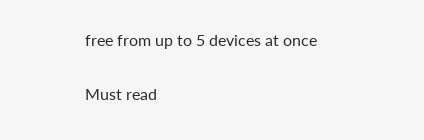free from up to 5 devices at once

Must read